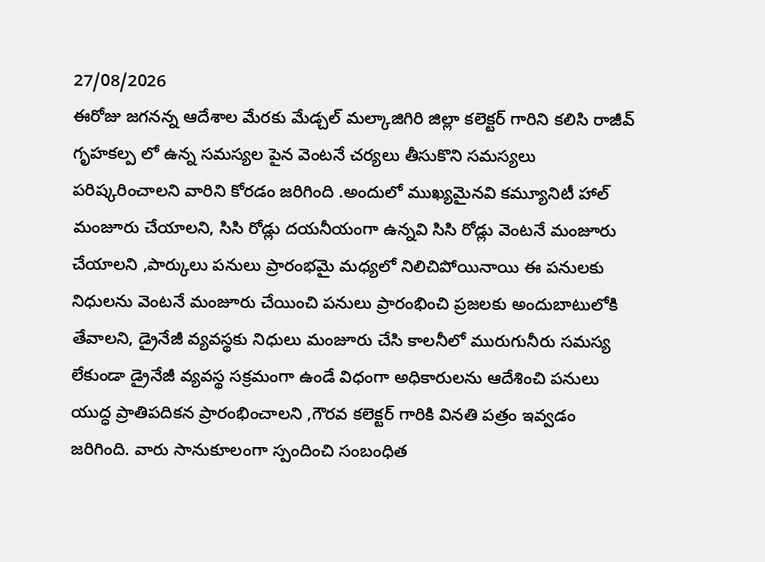27/08/2026
ఈరోజు జగనన్న ఆదేశాల మేరకు మేడ్చల్ మల్కాజిగిరి జిల్లా కలెక్టర్ గారిని కలిసి రాజీవ్ గృహకల్ప లో ఉన్న సమస్యల పైన వెంటనే చర్యలు తీసుకొని సమస్యలు పరిష్కరించాలని వారిని కోరడం జరిగింది .అందులో ముఖ్యమైనవి కమ్యూనిటీ హాల్ మంజూరు చేయాలని, సిసి రోడ్లు దయనీయంగా ఉన్నవి సిసి రోడ్లు వెంటనే మంజూరు చేయాలని ,పార్కులు పనులు ప్రారంభమై మధ్యలో నిలిచిపోయినాయి ఈ పనులకు నిధులను వెంటనే మంజూరు చేయించి పనులు ప్రారంభించి ప్రజలకు అందుబాటులోకి తేవాలని, డ్రైనేజీ వ్యవస్థకు నిధులు మంజూరు చేసి కాలనీలో మురుగునీరు సమస్య లేకుండా డ్రైనేజీ వ్యవస్థ సక్రమంగా ఉండే విధంగా అధికారులను ఆదేశించి పనులు యుద్ధ ప్రాతిపదికన ప్రారంభించాలని ,గౌరవ కలెక్టర్ గారికి వినతి పత్రం ఇవ్వడం జరిగింది. వారు సానుకూలంగా స్పందించి సంబంధిత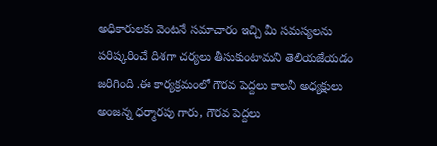అధికారులకు వెంటనే సమాచారం ఇచ్చి మీ సమస్యలను పరిష్కరించే దిశగా చర్యలు తీసుకుంటామని తెలియజేయడం జరిగింది .ఈ కార్యక్రమంలో గౌరవ పెద్దలు కాలనీ అధ్యక్షులు అంజన్న ధర్మారపు గారు, గౌరవ పెద్దలు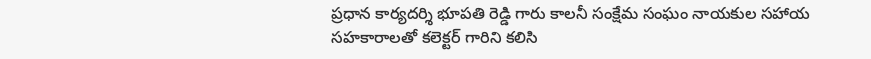ప్రధాన కార్యదర్శి భూపతి రెడ్డి గారు కాలనీ సంక్షేమ సంఘం నాయకుల సహాయ సహకారాలతో కలెక్టర్ గారిని కలిసి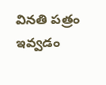వినతి పత్రం ఇవ్వడం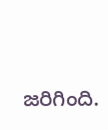జరిగింది.